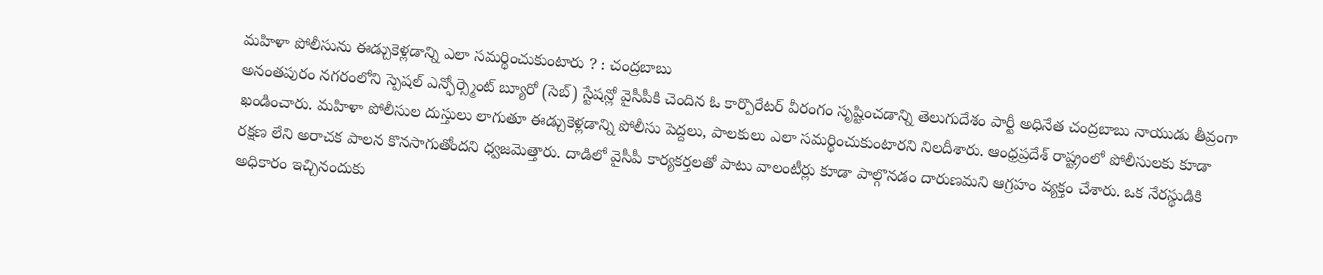మహిళా పోలీసును ఈడ్చుకెళ్లడాన్ని ఎలా సమర్థించుకుంటారు ? : చంద్రబాబు
అనంతపురం నగరంలోని స్పెషల్ ఎన్ఫోర్స్మెంట్ బ్యూరో (సెబ్) స్టేషన్లో వైసీపీకి చెందిన ఓ కార్పొరేటర్ వీరంగం సృష్టించడాన్ని తెలుగుదేశం పార్టీ అధినేత చంద్రబాబు నాయుడు తీవ్రంగా ఖండించారు. మహిళా పోలీసుల దుస్తులు లాగుతూ ఈడ్చుకెళ్లడాన్ని పోలీసు పెద్దలు, పాలకులు ఎలా సమర్థించుకుంటారని నిలదీశారు. ఆంధ్రప్రదేశ్ రాష్ట్రంలో పోలీసులకు కూడా రక్షణ లేని అరాచక పాలన కొనసాగుతోందని ధ్వజమెత్తారు. దాడిలో వైసీపీ కార్యకర్తలతో పాటు వాలంటీర్లు కూడా పాల్గొనడం దారుణమని ఆగ్రహం వ్యక్తం చేశారు. ఒక నేరస్థుడికి అధికారం ఇచ్చినందుకు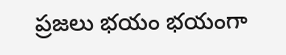ప్రజలు భయం భయంగా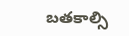బతకాల్సి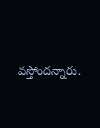వస్తోందన్నారు.